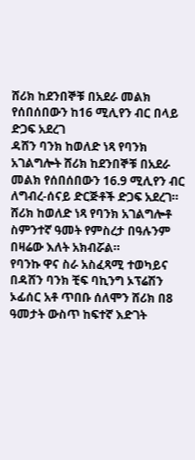ሸሪክ ከደንበኞቹ በአደራ መልክ የሰበሰበውን ከ16 ሚሊየን ብር በላይ ድጋፍ አደረገ
ዳሸን ባንክ ከወለድ ነጻ የባንክ አገልግሎት ሸሪክ ከደንበኞቹ በአደራ መልክ የሰበሰበውን 16.9 ሚሊየን ብር ለግብረ-ሰናይ ድርጅቶች ድጋፍ አደረገ።
ሸሪክ ከወለድ ነጻ የባንክ አገልግሎቶ ስምንተኛ ዓመት የምስረታ በዓሉንም በዛሬው እለት አክብሯል።
የባንኩ ዋና ስራ አስፈጻሚ ተወካይና በዳሸን ባንክ ቺፍ ባኪንግ ኦፕሬሽን ኦፊሰር አቶ ጥበቡ ሰለሞን ሸሪክ በ8 ዓመታት ውስጥ ከፍተኛ እድገት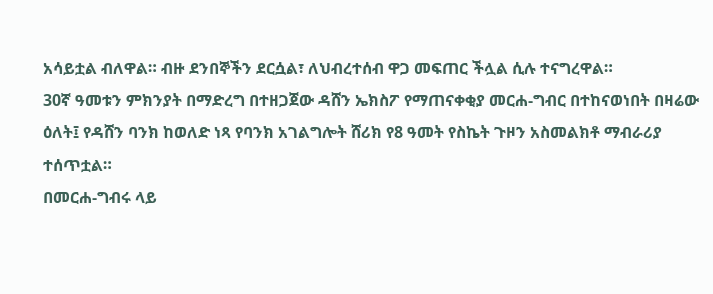አሳይቷል ብለዋል። ብዙ ደንበኞችን ደርሷል፣ ለህብረተሰብ ዋጋ መፍጠር ችሏል ሲሉ ተናግረዋል።
30ኛ ዓመቱን ምክንያት በማድረግ በተዘጋጀው ዳሸን ኤክስፖ የማጠናቀቂያ መርሐ-ግብር በተከናወነበት በዛሬው ዕለት፤ የዳሸን ባንክ ከወለድ ነጻ የባንክ አገልግሎት ሸሪክ የ8 ዓመት የስኬት ጉዞን አስመልክቶ ማብራሪያ ተሰጥቷል።
በመርሐ-ግብሩ ላይ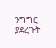ንግግር ያደረጉት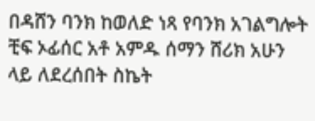በዳሸን ባንክ ከወለድ ነጻ የባንክ አገልግሎት ቺፍ ኦፊሰር አቶ አምዱ ሰማን ሸሪክ አሁን ላይ ለደረሰበት ስኬት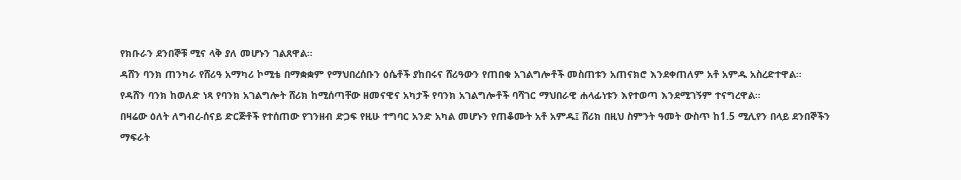የክቡራን ደንበኞቹ ሚና ላቅ ያለ መሆኑን ገልጸዋል።
ዳሸን ባንክ ጠንካራ የሸሪዓ አማካሪ ኮሚቴ በማቋቋም የማህበረሰቡን ዕሴቶች ያከበሩና ሸሪዓውን የጠበቁ አገልግሎቶች መስጠቱን አጠናክሮ እንደቀጠለም አቶ አምዱ አስረድተዋል።
የዳሸን ባንክ ከወለድ ነጻ የባንክ አገልግሎት ሸሪክ ከሚሰጣቸው ዘመናዊና አካታች የባንክ አገልግሎቶች ባሻገር ማህበራዊ ሐላፊነቱን እየተወጣ እንደሚገኝም ተናግረዋል።
በዛሬው ዕለት ለግብረ-ሰናይ ድርጅቶች የተሰጠው የገንዘብ ድጋፍ የዚሁ ተግባር አንድ አካል መሆኑን የጠቆሙት አቶ አምዱ፤ ሸሪክ በዚህ ስምንት ዓመት ውስጥ ከ1.5 ሚሊየን በላይ ደንበኞችን ማፍራት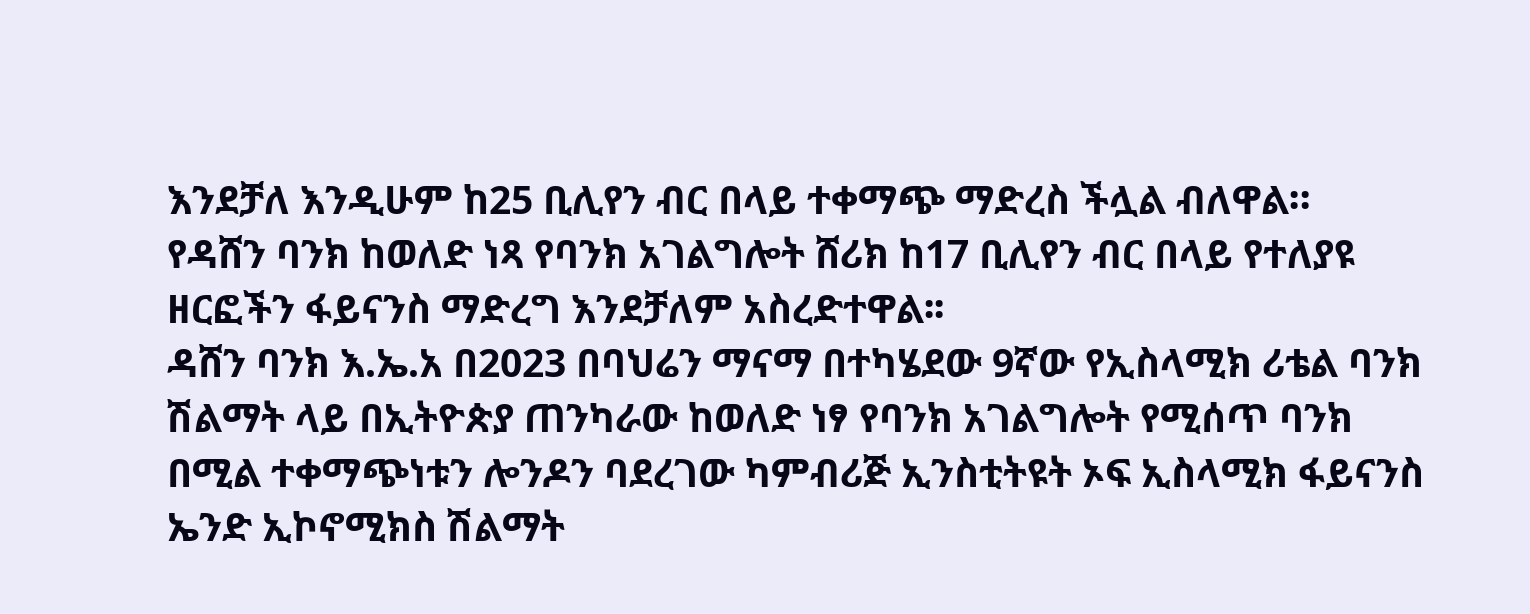እንደቻለ እንዲሁም ከ25 ቢሊየን ብር በላይ ተቀማጭ ማድረስ ችሏል ብለዋል።
የዳሸን ባንክ ከወለድ ነጻ የባንክ አገልግሎት ሸሪክ ከ17 ቢሊየን ብር በላይ የተለያዩ ዘርፎችን ፋይናንስ ማድረግ እንደቻለም አስረድተዋል፡፡
ዳሸን ባንክ እ.ኤ.አ በ2023 በባህሬን ማናማ በተካሄደው 9ኛው የኢስላሚክ ሪቴል ባንክ ሽልማት ላይ በኢትዮጵያ ጠንካራው ከወለድ ነፃ የባንክ አገልግሎት የሚሰጥ ባንክ በሚል ተቀማጭነቱን ሎንዶን ባደረገው ካምብሪጅ ኢንስቲትዩት ኦፍ ኢስላሚክ ፋይናንስ ኤንድ ኢኮኖሚክስ ሽልማት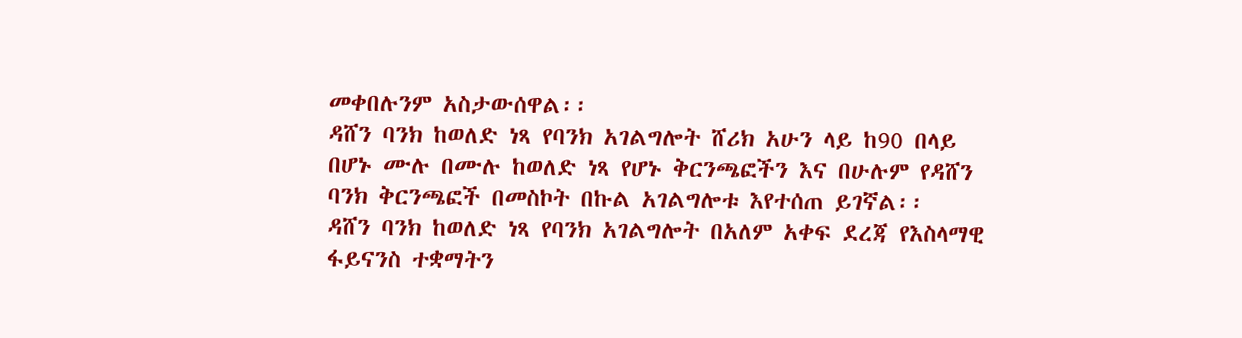መቀበሉንም አስታውሰዋል፡፡
ዳሸን ባንክ ከወለድ ነጻ የባንክ አገልግሎት ሸሪክ አሁን ላይ ከ90 በላይ በሆኑ ሙሉ በሙሉ ከወለድ ነጻ የሆኑ ቅርንጫፎችን እና በሁሉም የዳሸን ባንክ ቅርንጫፎች በመስኮት በኩል አገልግሎቱ እየተሰጠ ይገኛል፡፡
ዳሸን ባንክ ከወለድ ነጻ የባንክ አገልግሎት በአለም አቀፍ ደረጃ የእስላማዊ ፋይናንስ ተቋማትን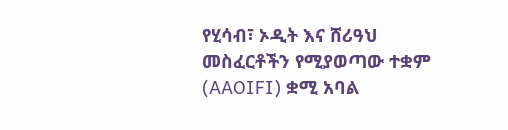የሂሳብ፣ ኦዲት እና ሸሪዓህ መስፈርቶችን የሚያወጣው ተቋም (AAOIFI) ቋሚ አባል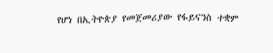የሆነ በኢትዮጵያ የመጀመሪያው የፋይናንስ ተቋም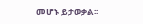መሆኑ ይታወቃል፡፡